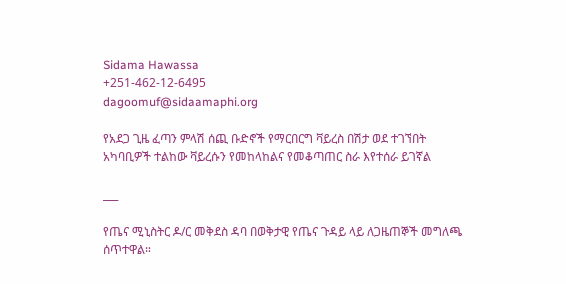Sidama Hawassa
+251-462-12-6495
dagoomuf@sidaamaphi.org

የአደጋ ጊዜ ፈጣን ምላሽ ሰጪ ቡድኖች የማርበርግ ቫይረስ በሽታ ወደ ተገኘበት አካባቢዎች ተልከው ቫይረሱን የመከላከልና የመቆጣጠር ስራ እየተሰራ ይገኛል

___

የጤና ሚኒስትር ዶ/ር መቅደስ ዳባ በወቅታዊ የጤና ጉዳይ ላይ ለጋዜጠኞች መግለጫ ሰጥተዋል።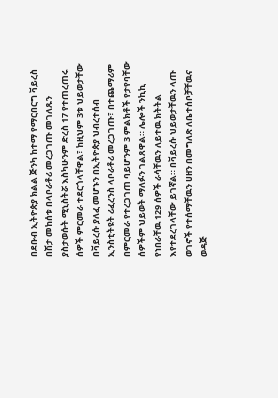በደቡብ ኢትዮጵያ ክልል ጅንካ ከተማ የማርበርግ ቫይረስ በሽታ መከሰቱ በላቦራቶሪ መረጋገጡ መገለጹን ያስታወሱት ሚኒስትሯ እስካሁንም ድረስ 17 የተጠረጠሩ ሰዎች ምርመራ ተደርጎላቸዋል፣ ከዚህም 3ቱ ህይወታቸው በቫይረሱ ያለፈ መሆኑን በኢትዮጵያ ህብረተሰብ ኢንስቲትዩት ሪፈረንስ ላቦራቶሪ መረጋገጡ፣ በተጨማሪም በምርመራ የተረጋገጠ ባይሆንም 3 ምልክቶች የታየባቸው ሰዎችም ህይወት ማለፉን ገልጸዋል። ሌሎች ንኪኪ የነበራቸዉ 129 ሰዎች ራሳቸዉን ለይተዉ ክትትል እየተደረገላቸው ይገኛል። በቫይረሱ ህይወታቸዉን ላጡ ወገኖች የተሰማቸዉን ሀዘን በመግለጽ ለቤተሰቦቻቸዉና ወዳጅ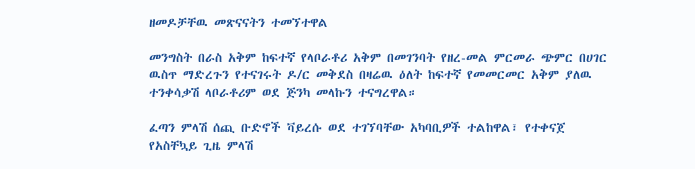ዘመዶቻቸዉ መጽናናትን ተመኘተዋል

መንግስት በራስ አቅም ከፍተኛ የላቦራቶሪ አቅም በመገንባት የዘረ-መል ምርመራ ጭምር በሀገር ዉስጥ ማድረጉን የተናገሩት ዶ/ር መቅደስ በዛሬዉ ዕለት ከፍተኛ የመመርመር አቅም ያለዉ ተንቀሳቃሽ ላቦራቶሪም ወደ ጅንካ መላኩን ተናግረዋል።

ፈጣን ምላሽ ሰጪ ቡድኖች ቫይረሱ ወደ ተገኘባቸው አካባቢዎች ተልከዋል፣ የተቀናጀ የአስቸኳይ ጊዜ ምላሽ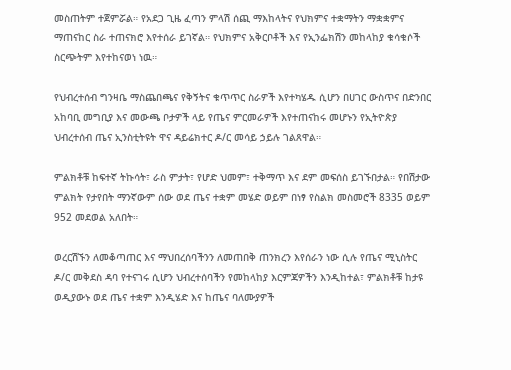መስጠትም ተጀምሯል። የአደጋ ጊዜ ፈጣን ምላሽ ሰጪ ማእከላትና የህክምና ተቋማትን ማቋቋምና ማጠናከር ስራ ተጠናክሮ እየተሰራ ይገኛል። የህክምና አቅርቦቶች እና የኢንፌክሽን መከላከያ ቁሳቁሶች ስርጭትም እየተከናወነ ነዉ።

የህብረተሰብ ግንዛቤ ማስጨበጫና የቅኝትና ቁጥጥር ስራዎች እየተካሄዱ ሲሆን በሀገር ውስጥና በድንበር አከባቢ መግቢያ እና መውጫ ቦታዎች ላይ የጤና ምርመራዎች እየተጠናከሩ መሆኑን የኢትዮጵያ ህብረተሰብ ጤና ኢንስቲትዩት ዋና ዳይሬክተር ዶ/ር መሳይ ኃይሉ ገልጸዋል።

ምልክቶቹ ከፍተኛ ትኩሳት፣ ራስ ምታት፣ የሆድ ህመም፣ ተቅማጥ እና ደም መፍሰስ ይገኙበታል። የበሽታው ምልክት የታየበት ማንኛውም ሰው ወደ ጤና ተቋም መሄድ ወይም በነፃ የስልክ መስመሮች 8335 ወይም 952 መደወል አለበት።

ወረርሽኙን ለመቆጣጠር እና ማህበረሰባችንን ለመጠበቅ ጠንክረን እየሰራን ነው ሲሉ የጤና ሚኒስትር ዶ/ር መቅደስ ዳባ የተናገሩ ሲሆን ህብረተሰባችን የመከላከያ እርምጃዎችን እንዲከተል፣ ምልክቶቹ ከታዩ ወዲያውኑ ወደ ጤና ተቋም እንዲሄድ እና ከጤና ባለሙያዎች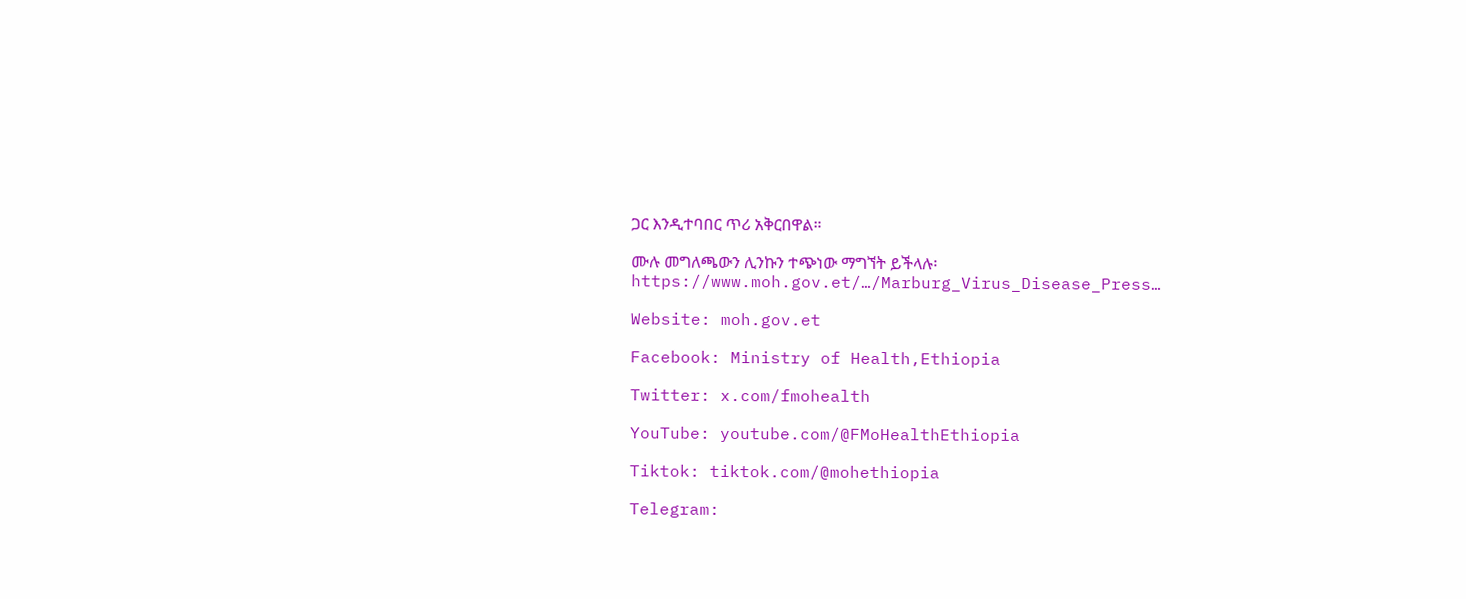ጋር እንዲተባበር ጥሪ አቅርበዋል።

ሙሉ መግለጫውን ሊንኩን ተጭነው ማግኘት ይችላሉ፡ https://www.moh.gov.et/…/Marburg_Virus_Disease_Press…

Website: moh.gov.et

Facebook: Ministry of Health,Ethiopia

Twitter: x.com/fmohealth

YouTube: youtube.com/@FMoHealthEthiopia

Tiktok: tiktok.com/@mohethiopia

Telegram: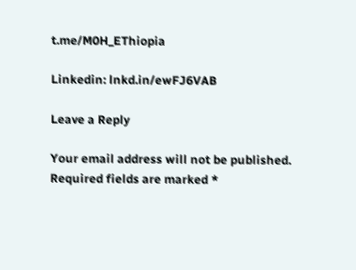t.me/M0H_EThiopia

Linkedin: lnkd.in/ewFJ6VAB

Leave a Reply

Your email address will not be published. Required fields are marked *